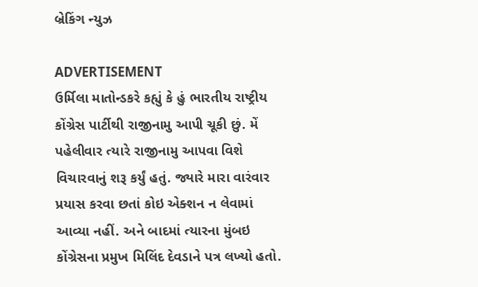બ્રેકિંગ ન્યુઝ

ADVERTISEMENT
ઉર્મિલા માતોન્ડકરે કહ્યું કે હું ભારતીય રાષ્ટ્રીય કોંગ્રેસ પાર્ટીથી રાજીનામુ આપી ચૂકી છું. મેં પહેલીવાર ત્યારે રાજીનામુ આપવા વિશે વિચારવાનું શરૂ કર્યું હતું. જ્યારે મારા વારંવાર પ્રયાસ કરવા છતાં કોઇ એક્શન ન લેવામાં આવ્યા નહીં. અને બાદમાં ત્યારના મુંબઇ કોંગ્રેસના પ્રમુખ મિલિંદ દેવડાને પત્ર લખ્યો હતો.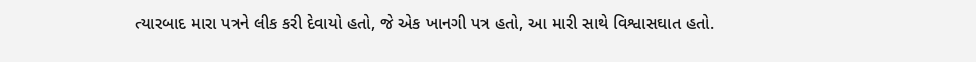ત્યારબાદ મારા પત્રને લીક કરી દેવાયો હતો, જે એક ખાનગી પત્ર હતો, આ મારી સાથે વિશ્વાસઘાત હતો.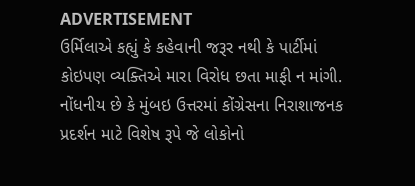ADVERTISEMENT
ઉર્મિલાએ કહ્યું કે કહેવાની જરૂર નથી કે પાર્ટીમાં કોઇપણ વ્યક્તિએ મારા વિરોધ છતા માફી ન માંગી. નોંધનીય છે કે મુંબઇ ઉત્તરમાં કોંગ્રેસના નિરાશાજનક પ્રદર્શન માટે વિશેષ રૂપે જે લોકોનો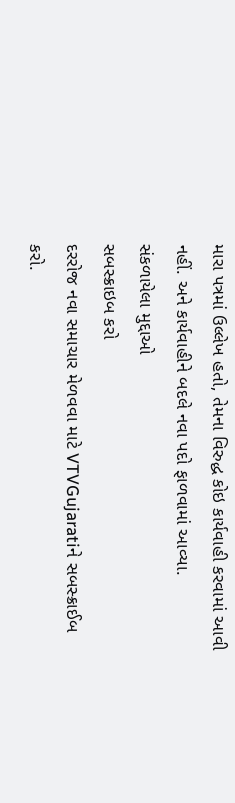મારા પત્રમાં ઉલ્લેખ હતો, તેમના વિરુદ્ધ કોઇ કાર્યવાહી કરવામાં આવી નહીં. અને કાર્યવાહીને બદલે નવા પદો ફાળવામાં આવ્યા.
સંકળાયેલા મુદ્દાઓ
સબસ્ક્રાઇબ કરો
દરરોજ નવા સમાચાર મેળવવા માટે VTVGujaratiને સબસ્ક્રાઈબ કરો.